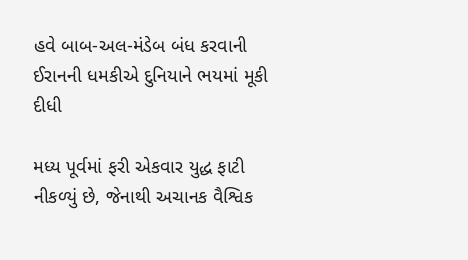હવે બાબ-અલ-મંડેબ બંધ કરવાની ઈરાનની ધમકીએ દુનિયાને ભયમાં મૂકી દીધી

મધ્ય પૂર્વમાં ફરી એકવાર યુદ્ધ ફાટી નીકળ્યું છે, જેનાથી અચાનક વૈશ્વિક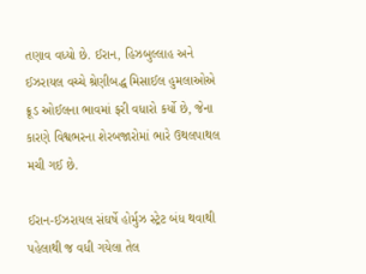તણાવ વધ્યો છે. ઈરાન, હિઝબુલ્લાહ અને ઈઝરાયલ વચ્ચે શ્રેણીબદ્ધ મિસાઈલ હુમલાઓએ ક્રૂડ ઓઈલના ભાવમાં ફરી વધારો કર્યો છે, જેના કારણે વિશ્વભરના શેરબજારોમાં ભારે ઉથલપાથલ મચી ગઈ છે.

ઈરાન-ઈઝરાયલ સંઘર્ષે હોર્મુઝ સ્ટ્રેટ બંધ થવાથી પહેલાથી જ વધી ગયેલા તેલ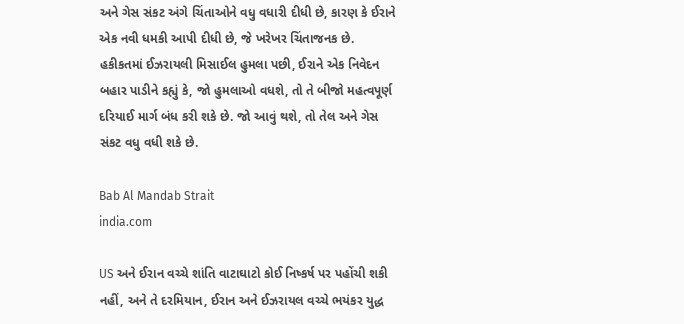અને ગેસ સંકટ અંગે ચિંતાઓને વધુ વધારી દીધી છે, કારણ કે ઈરાને એક નવી ધમકી આપી દીધી છે, જે ખરેખર ચિંતાજનક છે. હકીકતમાં ઈઝરાયલી મિસાઈલ હુમલા પછી, ઈરાને એક નિવેદન બહાર પાડીને કહ્યું કે, જો હુમલાઓ વધશે, તો તે બીજો મહત્વપૂર્ણ દરિયાઈ માર્ગ બંધ કરી શકે છે. જો આવું થશે, તો તેલ અને ગેસ સંકટ વધુ વધી શકે છે.

Bab Al Mandab Strait
india.com

US અને ઈરાન વચ્ચે શાંતિ વાટાઘાટો કોઈ નિષ્કર્ષ પર પહોંચી શકી નહીં, અને તે દરમિયાન, ઈરાન અને ઈઝરાયલ વચ્ચે ભયંકર યુદ્ધ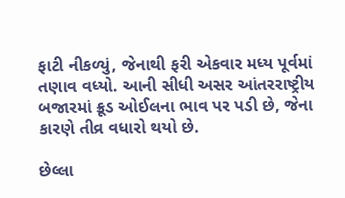ફાટી નીકળ્યું, જેનાથી ફરી એકવાર મધ્ય પૂર્વમાં તણાવ વધ્યો. આની સીધી અસર આંતરરાષ્ટ્રીય બજારમાં ક્રૂડ ઓઈલના ભાવ પર પડી છે, જેના કારણે તીવ્ર વધારો થયો છે.

છેલ્લા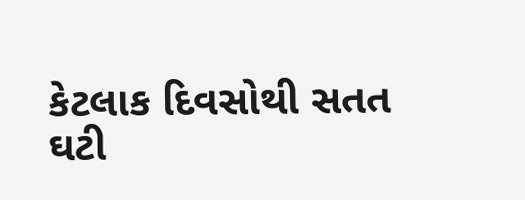કેટલાક દિવસોથી સતત ઘટી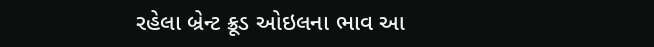રહેલા બ્રેન્ટ ક્રૂડ ઓઇલના ભાવ આ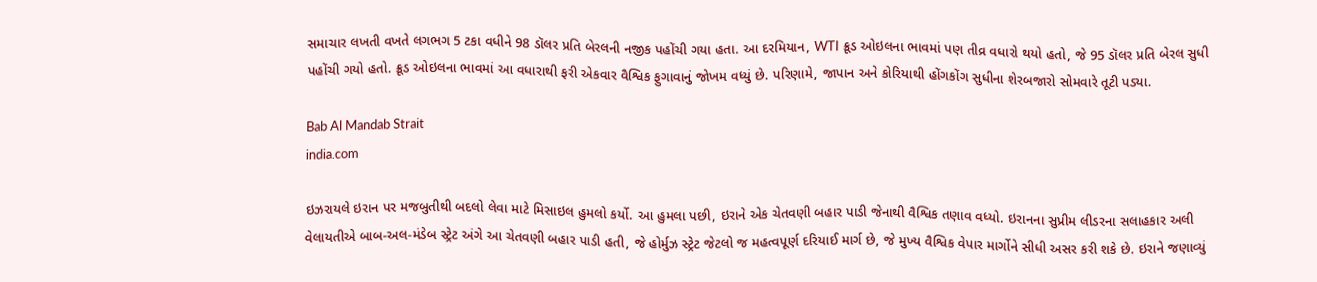સમાચાર લખતી વખતે લગભગ 5 ટકા વધીને 98 ડૉલર પ્રતિ બેરલની નજીક પહોંચી ગયા હતા. આ દરમિયાન, WTI ક્રૂડ ઓઇલના ભાવમાં પણ તીવ્ર વધારો થયો હતો, જે 95 ડૉલર પ્રતિ બેરલ સુધી પહોંચી ગયો હતો. ક્રૂડ ઓઇલના ભાવમાં આ વધારાથી ફરી એકવાર વૈશ્વિક ફુગાવાનું જોખમ વધ્યું છે. પરિણામે, જાપાન અને કોરિયાથી હોંગકોંગ સુધીના શેરબજારો સોમવારે તૂટી પડ્યા.

Bab Al Mandab Strait
india.com

ઇઝરાયલે ઇરાન પર મજબુતીથી બદલો લેવા માટે મિસાઇલ હુમલો કર્યો. આ હુમલા પછી, ઇરાને એક ચેતવણી બહાર પાડી જેનાથી વૈશ્વિક તણાવ વધ્યો. ઇરાનના સુપ્રીમ લીડરના સલાહકાર અલી વેલાયતીએ બાબ-અલ-મંડેબ સ્ટ્રેટ અંગે આ ચેતવણી બહાર પાડી હતી, જે હોર્મુઝ સ્ટ્રેટ જેટલો જ મહત્વપૂર્ણ દરિયાઈ માર્ગ છે, જે મુખ્ય વૈશ્વિક વેપાર માર્ગોને સીધી અસર કરી શકે છે. ઇરાને જણાવ્યું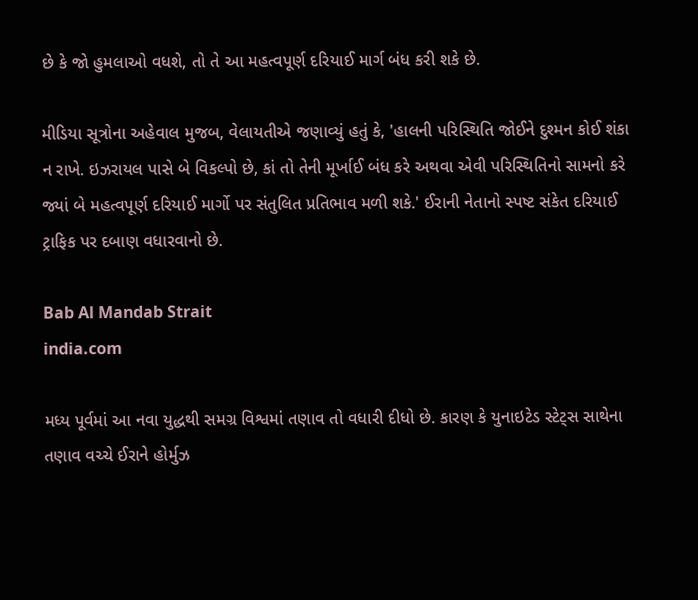છે કે જો હુમલાઓ વધશે, તો તે આ મહત્વપૂર્ણ દરિયાઈ માર્ગ બંધ કરી શકે છે.

મીડિયા સૂત્રોના અહેવાલ મુજબ, વેલાયતીએ જણાવ્યું હતું કે, 'હાલની પરિસ્થિતિ જોઈને દુશ્મન કોઈ શંકા ન રાખે. ઇઝરાયલ પાસે બે વિકલ્પો છે, કાં તો તેની મૂર્ખાઈ બંધ કરે અથવા એવી પરિસ્થિતિનો સામનો કરે જ્યાં બે મહત્વપૂર્ણ દરિયાઈ માર્ગો પર સંતુલિત પ્રતિભાવ મળી શકે.' ઈરાની નેતાનો સ્પષ્ટ સંકેત દરિયાઈ ટ્રાફિક પર દબાણ વધારવાનો છે.

Bab Al Mandab Strait
india.com

મધ્ય પૂર્વમાં આ નવા યુદ્ધથી સમગ્ર વિશ્વમાં તણાવ તો વધારી દીધો છે. કારણ કે યુનાઇટેડ સ્ટેટ્સ સાથેના તણાવ વચ્ચે ઈરાને હોર્મુઝ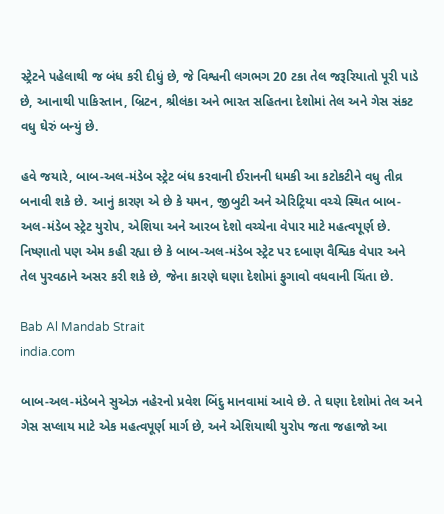સ્ટ્રેટને પહેલાથી જ બંધ કરી દીધું છે, જે વિશ્વની લગભગ 20 ટકા તેલ જરૂરિયાતો પૂરી પાડે છે, આનાથી પાકિસ્તાન, બ્રિટન, શ્રીલંકા અને ભારત સહિતના દેશોમાં તેલ અને ગેસ સંકટ વધુ ઘેરું બન્યું છે.

હવે જયારે, બાબ-અલ-મંડેબ સ્ટ્રેટ બંધ કરવાની ઈરાનની ધમકી આ કટોકટીને વધુ તીવ્ર બનાવી શકે છે. આનું કારણ એ છે કે યમન, જીબુટી અને એરિટ્રિયા વચ્ચે સ્થિત બાબ-અલ-મંડેબ સ્ટ્રેટ યુરોપ, એશિયા અને આરબ દેશો વચ્ચેના વેપાર માટે મહત્વપૂર્ણ છે. નિષ્ણાતો પણ એમ કહી રહ્યા છે કે બાબ-અલ-મંડેબ સ્ટ્રેટ પર દબાણ વૈશ્વિક વેપાર અને તેલ પુરવઠાને અસર કરી શકે છે, જેના કારણે ઘણા દેશોમાં ફુગાવો વધવાની ચિંતા છે.

Bab Al Mandab Strait
india.com

બાબ-અલ-મંડેબને સુએઝ નહેરનો પ્રવેશ બિંદુ માનવામાં આવે છે. તે ઘણા દેશોમાં તેલ અને ગેસ સપ્લાય માટે એક મહત્વપૂર્ણ માર્ગ છે, અને એશિયાથી યુરોપ જતા જહાજો આ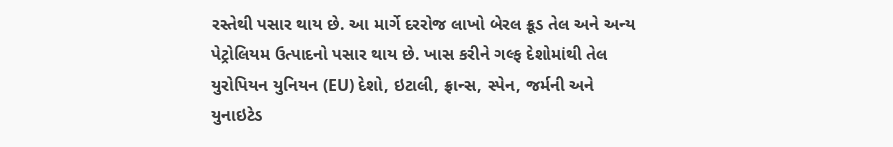રસ્તેથી પસાર થાય છે. આ માર્ગે દરરોજ લાખો બેરલ ક્રૂડ તેલ અને અન્ય પેટ્રોલિયમ ઉત્પાદનો પસાર થાય છે. ખાસ કરીને ગલ્ફ દેશોમાંથી તેલ યુરોપિયન યુનિયન (EU) દેશો, ઇટાલી, ફ્રાન્સ, સ્પેન, જર્મની અને યુનાઇટેડ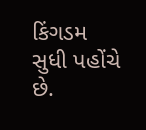કિંગડમ સુધી પહોંચે છે.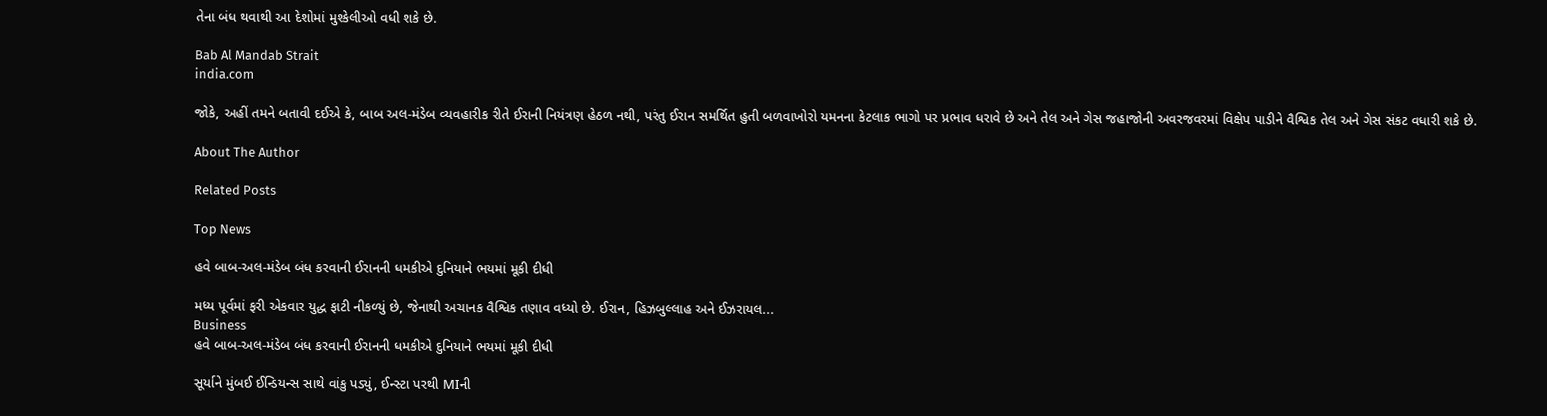તેના બંધ થવાથી આ દેશોમાં મુશ્કેલીઓ વધી શકે છે.

Bab Al Mandab Strait
india.com

જોકે, અહીં તમને બતાવી દઈએ કે, બાબ અલ-મંડેબ વ્યવહારીક રીતે ઈરાની નિયંત્રણ હેઠળ નથી, પરંતુ ઈરાન સમર્થિત હુતી બળવાખોરો યમનના કેટલાક ભાગો પર પ્રભાવ ધરાવે છે અને તેલ અને ગેસ જહાજોની અવરજવરમાં વિક્ષેપ પાડીને વૈશ્વિક તેલ અને ગેસ સંકટ વધારી શકે છે.

About The Author

Related Posts

Top News

હવે બાબ-અલ-મંડેબ બંધ કરવાની ઈરાનની ધમકીએ દુનિયાને ભયમાં મૂકી દીધી

મધ્ય પૂર્વમાં ફરી એકવાર યુદ્ધ ફાટી નીકળ્યું છે, જેનાથી અચાનક વૈશ્વિક તણાવ વધ્યો છે. ઈરાન, હિઝબુલ્લાહ અને ઈઝરાયલ...
Business
હવે બાબ-અલ-મંડેબ બંધ કરવાની ઈરાનની ધમકીએ દુનિયાને ભયમાં મૂકી દીધી

સૂર્યાને મુંબઈ ઈન્ડિયન્સ સાથે વાંકુ પડ્યું, ઈન્સ્ટા પરથી MIની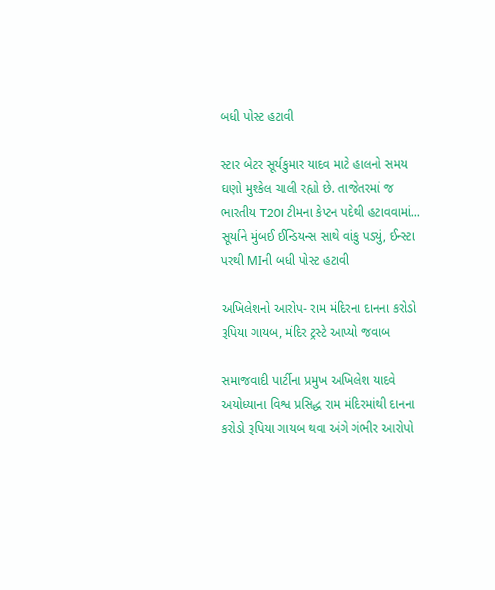બધી પોસ્ટ હટાવી

સ્ટાર બેટર સૂર્યકુમાર યાદવ માટે હાલનો સમય ઘણો મુશ્કેલ ચાલી રહ્યો છે. તાજેતરમાં જ ભારતીય T20I ટીમના કેપ્ટન પદેથી હટાવવામાં...
સૂર્યાને મુંબઈ ઈન્ડિયન્સ સાથે વાંકુ પડ્યું, ઈન્સ્ટા પરથી MIની બધી પોસ્ટ હટાવી

અખિલેશનો આરોપ- રામ મંદિરના દાનના કરોડો રૂપિયા ગાયબ, મંદિર ટ્રસ્ટે આપ્યો જવાબ

સમાજવાદી પાર્ટીના પ્રમુખ અખિલેશ યાદવે અયોધ્યાના વિશ્વ પ્રસિદ્ધ રામ મંદિરમાંથી દાનના કરોડો રૂપિયા ગાયબ થવા અંગે ગંભીર આરોપો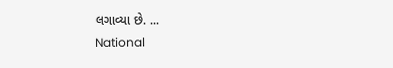લગાવ્યા છે. ...
National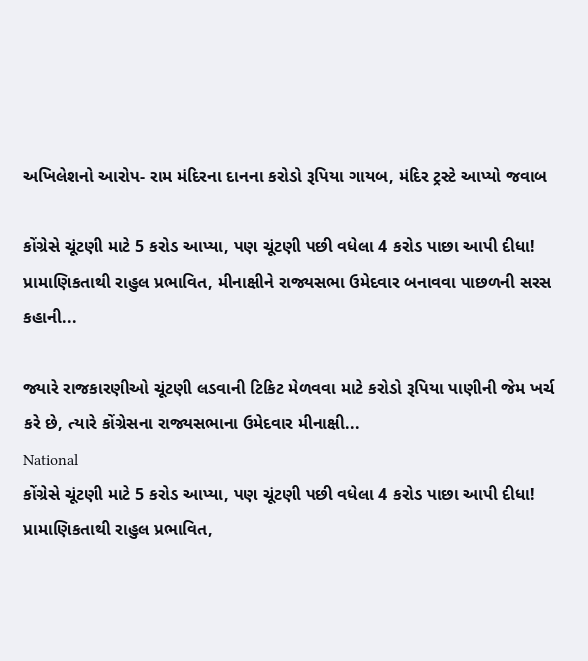અખિલેશનો આરોપ- રામ મંદિરના દાનના કરોડો રૂપિયા ગાયબ, મંદિર ટ્રસ્ટે આપ્યો જવાબ

કોંગ્રેસે ચૂંટણી માટે 5 કરોડ આપ્યા, પણ ચૂંટણી પછી વધેલા 4 કરોડ પાછા આપી દીધા! પ્રામાણિકતાથી રાહુલ પ્રભાવિત, મીનાક્ષીને રાજ્યસભા ઉમેદવાર બનાવવા પાછળની સરસ કહાની...

જ્યારે રાજકારણીઓ ચૂંટણી લડવાની ટિકિટ મેળવવા માટે કરોડો રૂપિયા પાણીની જેમ ખર્ચ કરે છે, ત્યારે કોંગ્રેસના રાજ્યસભાના ઉમેદવાર મીનાક્ષી...
National
કોંગ્રેસે ચૂંટણી માટે 5 કરોડ આપ્યા, પણ ચૂંટણી પછી વધેલા 4 કરોડ પાછા આપી દીધા! પ્રામાણિકતાથી રાહુલ પ્રભાવિત,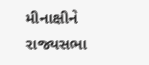મીનાક્ષીને રાજ્યસભા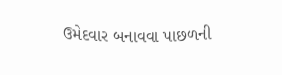ઉમેદવાર બનાવવા પાછળની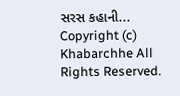સરસ કહાની...
Copyright (c) Khabarchhe All Rights Reserved.